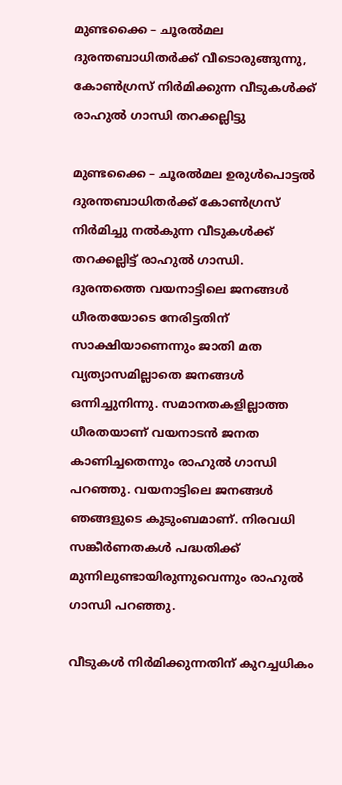മുണ്ടക്കൈ – ചൂരൽമല ദുരന്തബാധിതർക്ക് വീടൊരുങ്ങുന്നു, കോൺഗ്രസ് നിർമിക്കുന്ന വീടുകൾക്ക് രാഹുൽ ഗാന്ധി തറക്കല്ലിട്ടു

മുണ്ടക്കൈ – ചൂരൽമല ഉരുൾപൊട്ടൽ ദുരന്തബാധിതർക്ക് കോൺഗ്രസ് നിർമിച്ചു നൽകുന്ന വീടുകൾക്ക് തറക്കല്ലിട്ട് രാഹുൽ ഗാന്ധി. ദുരന്തത്തെ വയനാട്ടിലെ ജനങ്ങൾ ധീരതയോടെ നേരിട്ടതിന് സാക്ഷിയാണെന്നും ജാതി മത വ്യത്യാസമില്ലാതെ ജനങ്ങൾ ഒന്നിച്ചുനിന്നു. സമാനതകളില്ലാത്ത ധീരതയാണ് വയനാടൻ ജനത കാണിച്ചതെന്നും രാഹുൽ ഗാന്ധി പറഞ്ഞു. വയനാട്ടിലെ ജനങ്ങള്‍ ഞങ്ങളുടെ കുടുംബമാണ്. നിരവധി സങ്കീര്‍ണതകള്‍ പദ്ധതിക്ക് മുന്നിലുണ്ടായിരുന്നുവെന്നും രാഹുൽ ഗാന്ധി പറഞ്ഞു.

വീടുകൾ നിർമിക്കുന്നതിന് കുറച്ചധികം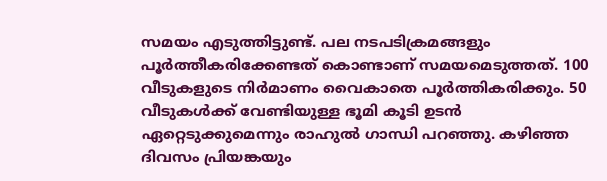സമയം എടുത്തിട്ടുണ്ട്. പല നടപടിക്രമങ്ങളും പൂർത്തീകരിക്കേണ്ടത് കൊണ്ടാണ് സമയമെടുത്തത്. 100 വീടുകളുടെ നിർമാണം വൈകാതെ പൂർത്തികരിക്കും. 50 വീടുകൾക്ക് വേണ്ടിയുള്ള ഭൂമി കൂടി ഉടൻ ഏറ്റെടുക്കുമെന്നും രാഹുൽ ഗാന്ധി പറഞ്ഞു. കഴിഞ്ഞ ദിവസം പ്രിയങ്കയും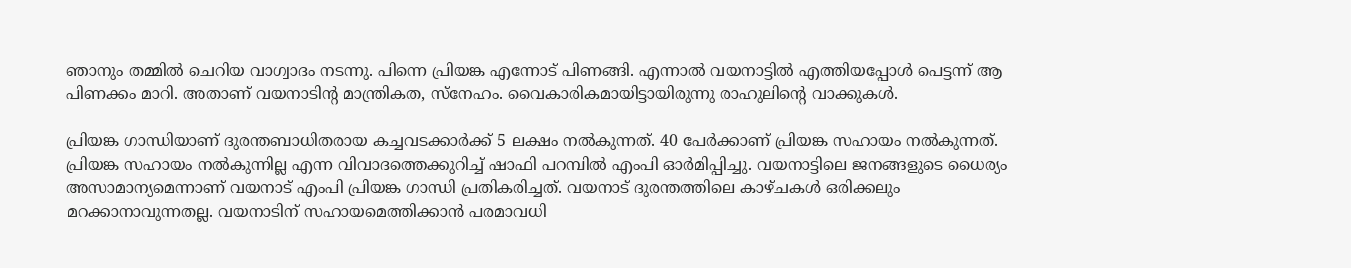ഞാനും തമ്മിൽ ചെറിയ വാഗ്വാദം നടന്നു. പിന്നെ പ്രിയങ്ക എന്നോട് പിണങ്ങി. എന്നാൽ വയനാട്ടിൽ എത്തിയപ്പോൾ പെട്ടന്ന് ആ പിണക്കം മാറി. അതാണ് വയനാടിൻ്റ മാന്ത്രികത, സ്നേഹം. വൈകാരികമായിട്ടായിരുന്നു രാഹുലിന്‍റെ വാക്കുകള്‍.

പ്രിയങ്ക ഗാന്ധിയാണ് ദുരന്തബാധിതരായ കച്ചവടക്കാർക്ക് 5 ലക്ഷം നൽകുന്നത്. 40 പേർക്കാണ് പ്രിയങ്ക സഹായം നൽകുന്നത്. പ്രിയങ്ക സഹായം നൽകുന്നില്ല എന്ന വിവാദത്തെക്കുറിച്ച് ഷാഫി പറമ്പിൽ എംപി ഓര്‍മിപ്പിച്ചു. വയനാട്ടിലെ ജനങ്ങളുടെ ധൈര്യം അസാമാന്യമെന്നാണ് വയനാട് എംപി പ്രിയങ്ക ഗാന്ധി പ്രതികരിച്ചത്. വയനാട് ദുരന്തത്തിലെ കാഴ്ചകൾ ഒരിക്കലും മറക്കാനാവുന്നതല്ല. വയനാടിന് സഹായമെത്തിക്കാൻ പരമാവധി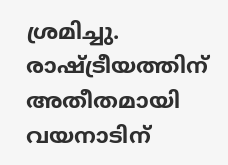ശ്രമിച്ചു. രാഷ്ട്രീയത്തിന് അതീതമായി വയനാടിന്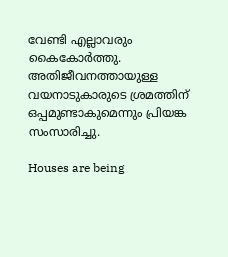വേണ്ടി എല്ലാവരും കൈകോർത്തു. അതിജീവനത്തായുള്ള വയനാടുകാരുടെ ശ്രമത്തിന് ഒപ്പമുണ്ടാകുമെന്നും പ്രിയങ്ക സംസാരിച്ചു.

Houses are being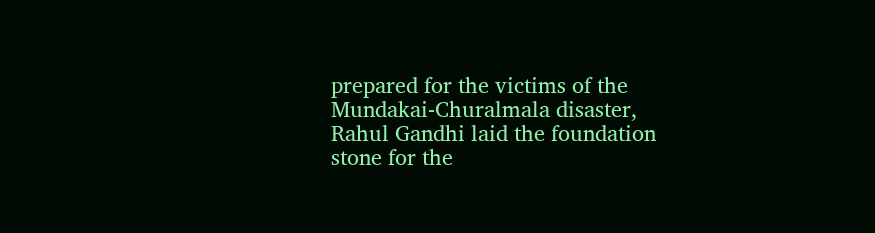prepared for the victims of the Mundakai-Churalmala disaster, Rahul Gandhi laid the foundation stone for the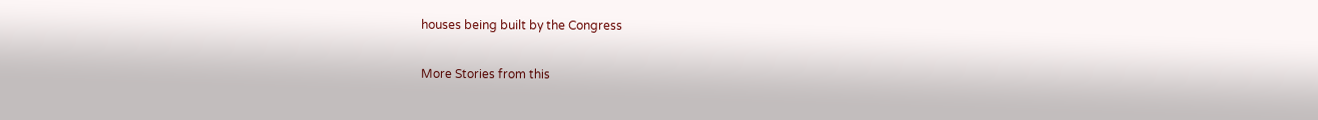houses being built by the Congress

More Stories from this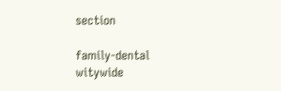section

family-dental
witywide